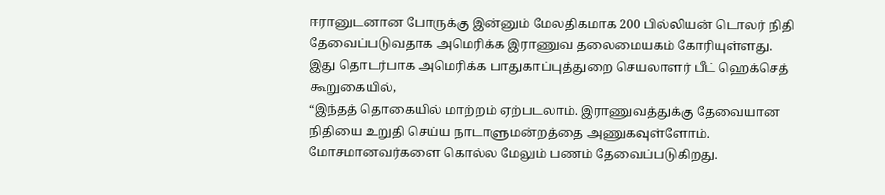ஈரானுடனான போருக்கு இன்னும் மேலதிகமாக 200 பில்லியன் டொலர் நிதி தேவைப்படுவதாக அமெரிக்க இராணுவ தலைமையகம் கோரியுள்ளது.
இது தொடர்பாக அமெரிக்க பாதுகாப்புத்துறை செயலாளர் பீட் ஹெக்செத் கூறுகையில்,
“இந்தத் தொகையில் மாற்றம் ஏற்படலாம். இராணுவத்துக்கு தேவையான நிதியை உறுதி செய்ய நாடாளுமன்றத்தை அணுகவுள்ளோம். மோசமானவர்களை கொல்ல மேலும் பணம் தேவைப்படுகிறது.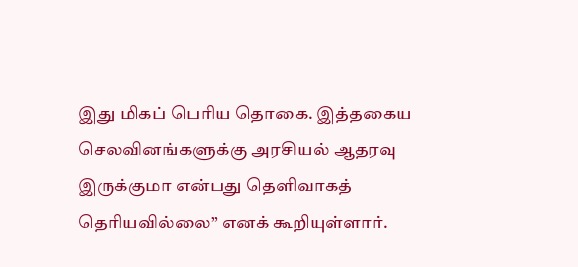இது மிகப் பெரிய தொகை. இத்தகைய செலவினங்களுக்கு அரசியல் ஆதரவு இருக்குமா என்பது தெளிவாகத் தெரியவில்லை” எனக் கூறியுள்ளார்.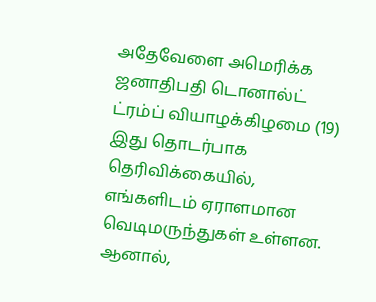அதேவேளை அமெரிக்க ஜனாதிபதி டொனால்ட் ட்ரம்ப் வியாழக்கிழமை (19) இது தொடர்பாக தெரிவிக்கையில்,
எங்களிடம் ஏராளமான வெடிமருந்துகள் உள்ளன. ஆனால்,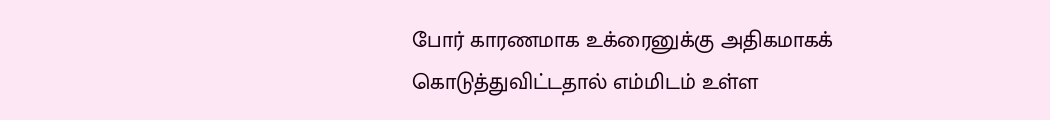போர் காரணமாக உக்ரைனுக்கு அதிகமாகக் கொடுத்துவிட்டதால் எம்மிடம் உள்ள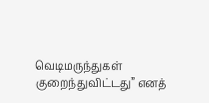வெடிமருந்துகள் குறைந்துவிட்டது” எனத்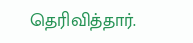தெரிவித்தார்.